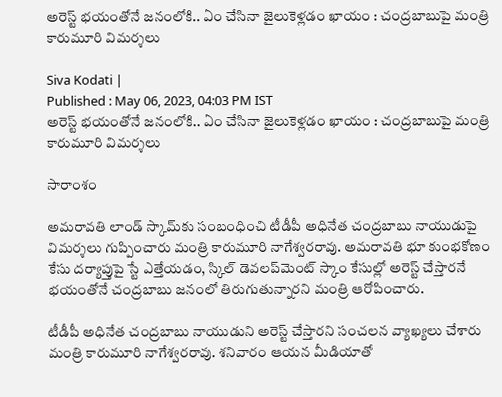అరెస్ట్ భయంతోనే జనంలోకి.. ఏం చేసినా జైలుకెళ్లడం ఖాయం : చంద్రబాబుపై మంత్రి కారుమూరి విమర్శలు

Siva Kodati |
Published : May 06, 2023, 04:03 PM IST
అరెస్ట్ భయంతోనే జనంలోకి.. ఏం చేసినా జైలుకెళ్లడం ఖాయం : చంద్రబాబుపై మంత్రి కారుమూరి విమర్శలు

సారాంశం

అమరావతి లాండ్ స్కామ్‌కు సంబంధించి టీడీపీ అధినేత చంద్రబాబు నాయుడుపై విమర్శలు గుప్పించారు మంత్రి కారుమూరి నాగేశ్వరరావు. అమరావతి భూ కుంభకోణం కేసు దర్యాప్తుపై స్టే ఎత్తేయడం, స్కిల్ డెవలప్‌మెంట్ స్కాం కేసుల్లో అరెస్ట్ చేస్తారనే భయంతోనే చంద్రబాబు జనంలో తిరుగుతున్నారని మంత్రి ఆరోపించారు.

టీడీపీ అధినేత చంద్రబాబు నాయుడుని అరెస్ట్ చేస్తారని సంచలన వ్యాఖ్యలు చేశారు మంత్రి కారుమూరి నాగేశ్వరరావు. శనివారం ఆయన మీడియాతో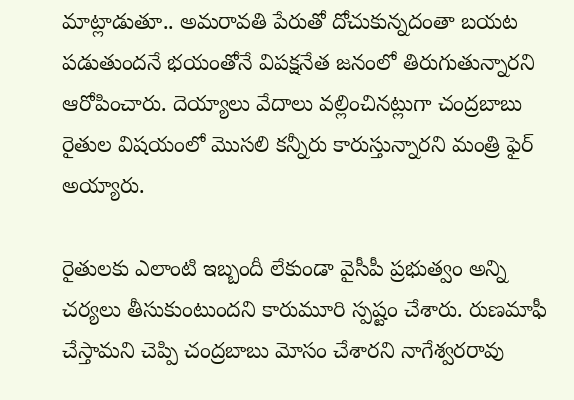మాట్లాడుతూ.. అమరావతి పేరుతో దోచుకున్నదంతా బయట పడుతుందనే భయంతోనే విపక్షనేత జనంలో తిరుగుతున్నారని ఆరోపించారు. దెయ్యాలు వేదాలు వల్లించినట్లుగా చంద్రబాబు రైతుల విషయంలో మొసలి కన్నీరు కారుస్తున్నారని మంత్రి ఫైర్ అయ్యారు.

రైతులకు ఎలాంటి ఇబ్బందీ లేకుండా వైసీపీ ప్రభుత్వం అన్ని చర్యలు తీసుకుంటుందని కారుమూరి స్పష్టం చేశారు. రుణమాఫీ చేస్తామని చెప్పి చంద్రబాబు మోసం చేశారని నాగేశ్వరరావు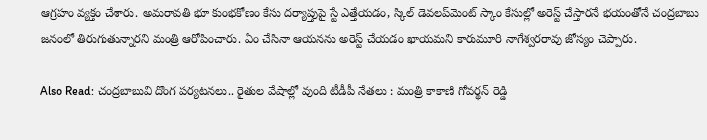ఆగ్రహం వ్యక్తం చేశారు. అమరావతి భూ కుంభకోణం కేసు దర్యాప్తుపై స్టే ఎత్తేయడం, స్కిల్ డెవలప్‌మెంట్ స్కాం కేసుల్లో అరెస్ట్ చేస్తారనే భయంతోనే చంద్రబాబు జనంలో తిరుగుతున్నారని మంత్రి ఆరోపించారు. ఏం చేసినా ఆయనను అరెస్ట్ చేయడం ఖాయమని కారుమూరి నాగేశ్వరరావు జోస్యం చెప్పారు.

Also Read: చంద్రబాబువి దొంగ పర్యటనలు.. రైతుల వేషాల్లో వుంది టీడీపీ నేతలు : మంత్రి కాకాణి గోవర్థన్ రెడ్డి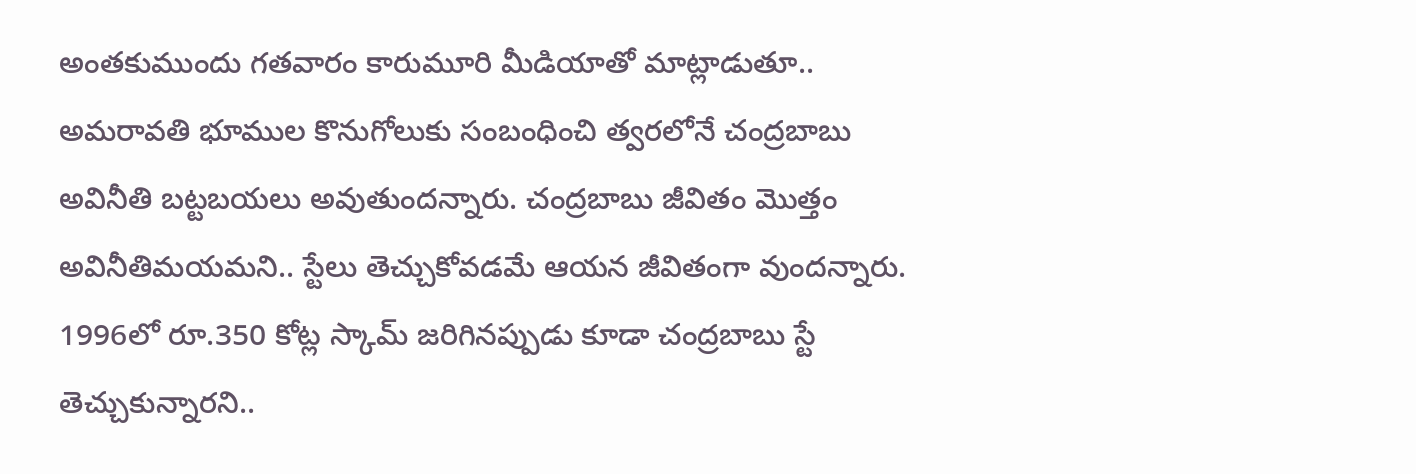అంతకుముందు గతవారం కారుమూరి మీడియాతో మాట్లాడుతూ.. అమరావతి భూముల కొనుగోలుకు సంబంధించి త్వరలోనే చంద్రబాబు అవినీతి బట్టబయలు అవుతుందన్నారు. చంద్రబాబు జీవితం మొత్తం అవినీతిమయమని.. స్టేలు తెచ్చుకోవడమే ఆయన జీవితంగా వుందన్నారు. 1996లో రూ.350 కోట్ల స్కామ్ జరిగినప్పుడు కూడా చంద్రబాబు స్టే తెచ్చుకున్నారని..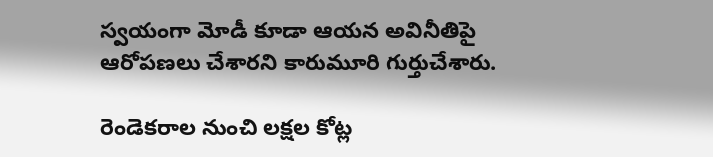స్వయంగా మోడీ కూడా ఆయన అవినీతిపై ఆరోపణలు చేశారని కారుమూరి గుర్తుచేశారు.

రెండెకరాల నుంచి లక్షల కోట్ల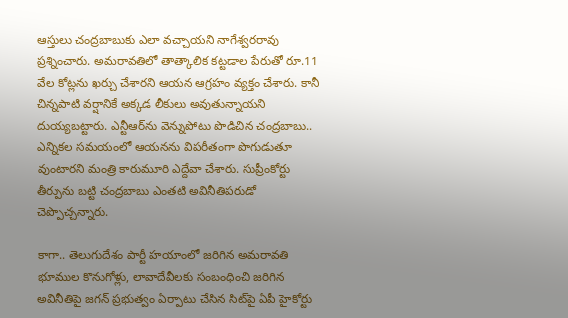ఆస్తులు చంద్రబాబుకు ఎలా వచ్చాయని నాగేశ్వరరావు ప్రశ్నించారు. అమరావతిలో తాత్కాలిక కట్టడాల పేరుతో రూ.11 వేల కోట్లను ఖర్చు చేశారని ఆయన ఆగ్రహం వ్యక్తం చేశారు. కానీ చిన్నపాటి వర్షానికే అక్కడ లీకులు అవుతున్నాయని దుయ్యబట్టారు. ఎన్టీఆర్‌ను వెన్నుపోటు పొడిచిన చంద్రబాబు.. ఎన్నికల సమయంలో ఆయనను విపరీతంగా పొగుడుతూ వుంటారని మంత్రి కారుమూరి ఎద్దేవా చేశారు. సుప్రీంకోర్టు తీర్పును బట్టి చంద్రబాబు ఎంతటి అవినీతిపరుడో చెప్పొచ్చన్నారు.

కాగా.. తెలుగుదేశం పార్టీ హయాంలో జరిగిన అమరావతి భూముల కొనుగోళ్లు, లావాదేవీలకు సంబంధించి జరిగిన అవినీతిపై జగన్ ప్రభుత్వం ఏర్పాటు చేసిన సిట్‌పై ఏపీ హైకోర్టు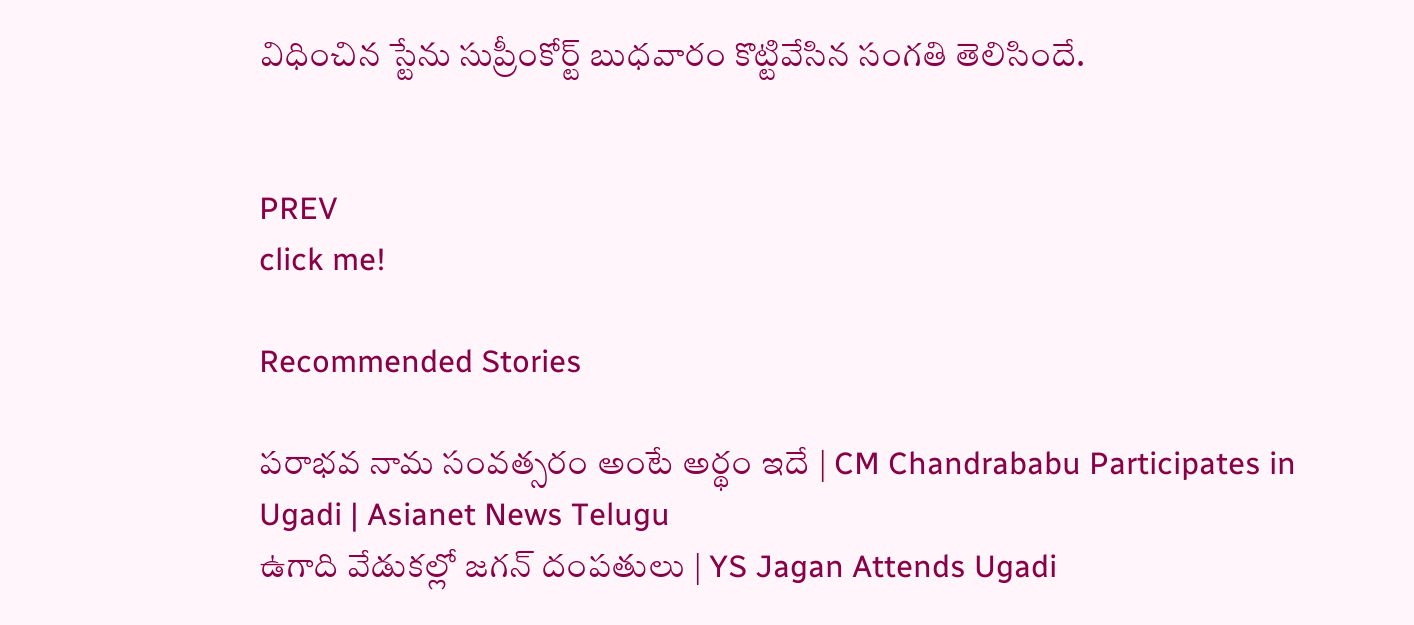విధించిన స్టేను సుప్రీంకోర్ట్ బుధవారం కొట్టివేసిన సంగతి తెలిసిందే.


PREV
click me!

Recommended Stories

పరాభవ నామ సంవత్సరం అంటే అర్థం ఇదే | CM Chandrababu Participates in Ugadi | Asianet News Telugu
ఉగాది వేడుకల్లో జగన్ దంపతులు | YS Jagan Attends Ugadi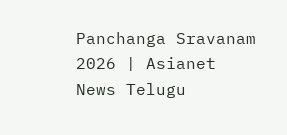Panchanga Sravanam 2026 | Asianet News Telugu